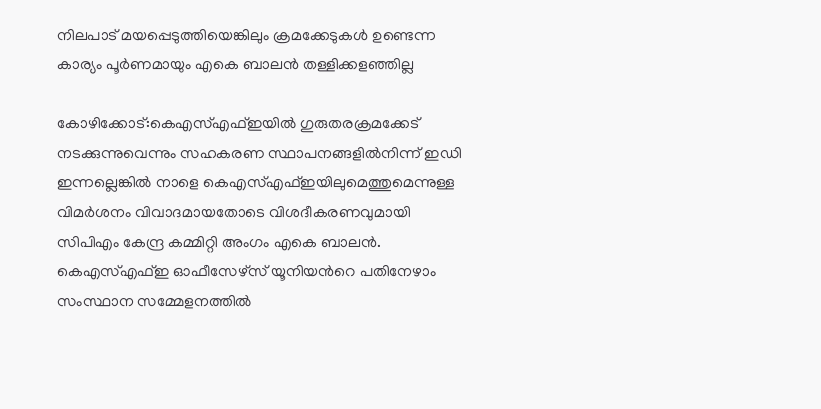നിലപാട് മയപ്പെടുത്തിയെങ്കിലും ക്രമക്കേടുകള്‍ ഉണ്ടെന്ന കാര്യം പൂര്‍ണമായും എകെ ബാലന്‍ തള്ളിക്കളഞ്ഞില്ല

കോഴിക്കോട്:കെഎസ്എഫ്ഇയില്‍ ഗുരുതരക്രമക്കേട് നടക്കുന്നുവെന്നും സഹകരണ സ്ഥാപനങ്ങളില്‍നിന്ന് ഇഡി ഇന്നല്ലെങ്കില്‍ നാളെ കെഎസ്എഫ്ഇയിലുമെത്തുമെന്നുള്ള വിമര്‍ശനം വിവാദമായതോടെ വിശദീകരണവുമായി സിപിഎം കേന്ദ്ര കമ്മിറ്റി അംഗം എകെ ബാലന്‍. കെഎസ്എഫ്ഇ ഓഫീസേഴ്സ് യൂനിയന്‍റെ പതിനേഴാം സംസ്ഥാന സമ്മേളനത്തില്‍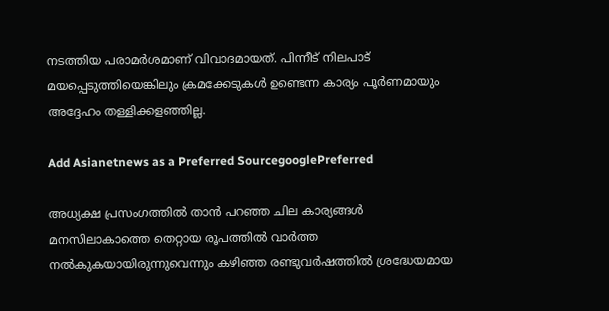നടത്തിയ പരാമര്‍ശമാണ് വിവാദമായത്. പിന്നീട് നിലപാട് മയപ്പെടുത്തിയെങ്കിലും ക്രമക്കേടുകള്‍ ഉണ്ടെന്ന കാര്യം പൂര്‍ണമായും അദ്ദേഹം തള്ളിക്കളഞ്ഞില്ല.

Add Asianetnews as a Preferred SourcegooglePreferred

അധ്യക്ഷ പ്രസംഗത്തില്‍ താന്‍ പറഞ്ഞ ചില കാര്യങ്ങള്‍ മനസിലാകാത്തെ തെറ്റായ രൂപത്തില്‍ വാര്‍ത്ത നല്‍കുകയായിരുന്നുവെന്നും കഴിഞ്ഞ രണ്ടുവര്‍ഷത്തില്‍ ശ്രദ്ധേയമായ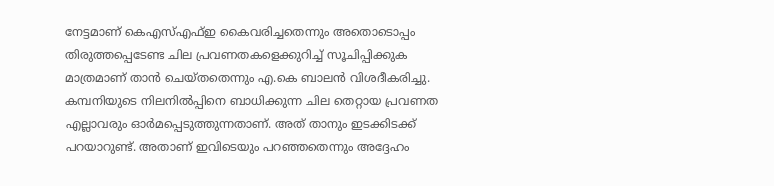നേട്ടമാണ് കെഎസ്എഫ്ഇ കൈവരിച്ചതെന്നും അതൊടൊപ്പം തിരുത്തപ്പെടേണ്ട ചില പ്രവണതകളെക്കുറിച്ച് സൂചിപ്പിക്കുക മാത്രമാണ് താന്‍ ചെയ്തതെന്നും എ.കെ ബാലന്‍ വിശദീകരിച്ചു. കമ്പനിയുടെ നിലനില്‍പ്പിനെ ബാധിക്കുന്ന ചില തെറ്റായ പ്രവണത എല്ലാവരും ഓര്‍മപ്പെടുത്തുന്നതാണ്. അത് താനും ഇടക്കിടക്ക് പറയാറുണ്ട്. അതാണ് ഇവിടെയും പറഞ്ഞതെന്നും അദ്ദേഹം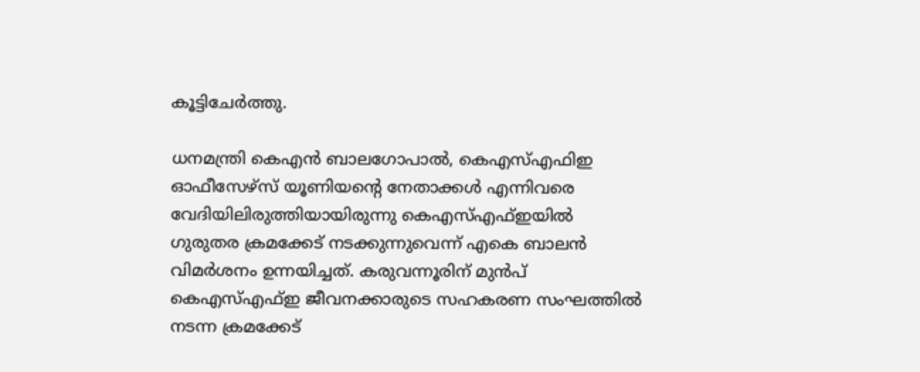കൂട്ടിചേര്‍ത്തു.

ധനമന്ത്രി കെഎന്‍ ബാലഗോപാല്‍, കെഎസ്എഫിഇ ഓഫീസേഴ്സ് യൂണിയന്‍റെ നേതാക്കള്‍ എന്നിവരെ വേദിയിലിരുത്തിയായിരുന്നു കെഎസ്എഫ്ഇയില്‍ ഗുരുതര ക്രമക്കേട് നടക്കുന്നുവെന്ന് എകെ ബാലന്‍ വിമര്‍ശനം ഉന്നയിച്ചത്. കരുവന്നൂരിന് മുന്‍പ് കെഎസ്എഫ്ഇ ജീവനക്കാരുടെ സഹകരണ സംഘത്തില്‍ നടന്ന ക്രമക്കേട്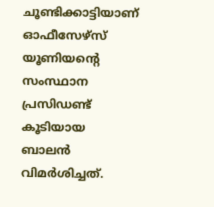ചൂണ്ടിക്കാട്ടിയാണ് ഓഫീസേഴ്സ് യൂണിയന്‍റെ സംസ്ഥാന പ്രസിഡണ്ട് കൂടിയായ ബാലന്‍ വിമര്‍ശിച്ചത്.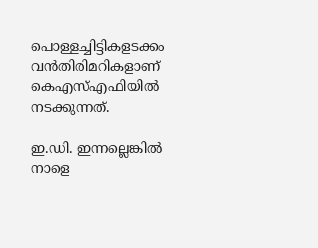പൊള്ളച്ചിട്ടികളടക്കം വൻതിരിമറികളാണ് കെഎസ്എഫിയില്‍ നടക്കുന്നത്.

ഇ.ഡി. ഇന്നല്ലെങ്കില്‍ നാളെ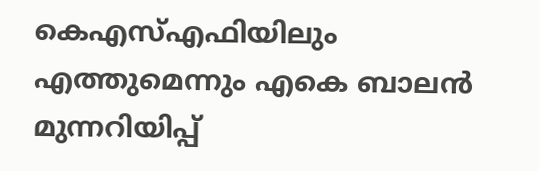കെഎസ്എഫിയിലും എത്തുമെന്നും എകെ ബാലന്‍ മുന്നറിയിപ്പ്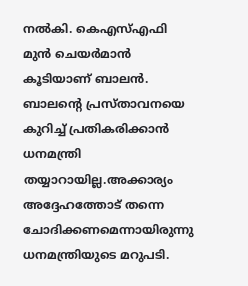നല്‍കി. കെഎസ്എഫി മുന്‍ ചെയര്‍മാന്‍ കൂടിയാണ് ബാലന്‍. ബാലന്‍റെ പ്രസ്താവനയെ കുറിച്ച് പ്രതികരിക്കാന്‍ ധനമന്ത്രി തയ്യാറായില്ല.അക്കാര്യം അദ്ദേഹത്തോട് തന്നെ ചോദിക്കണമെന്നായിരുന്നു ധനമന്ത്രിയുടെ മറുപടി.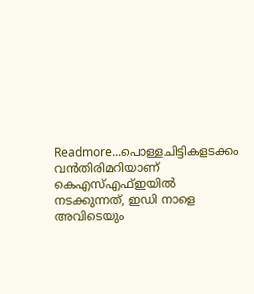Readmore...പൊള്ളചിട്ടികളടക്കം വൻതിരിമറിയാണ് കെഎസ്എഫ്ഇയിൽ നടക്കുന്നത്, ഇഡി നാളെ അവിടെയും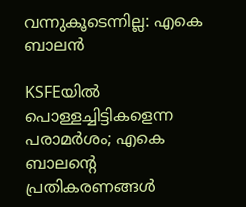വന്നുകൂടെന്നില്ല: എകെ ബാലൻ

KSFEയിൽ പൊള്ളച്ചിട്ടികളെന്ന പരാമർശം; എകെ ബാലന്റെ പ്രതികരണങ്ങൾ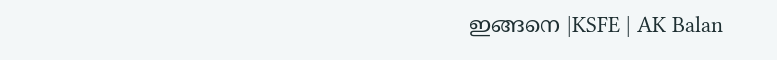ഇങ്ങനെ |KSFE | AK Balan